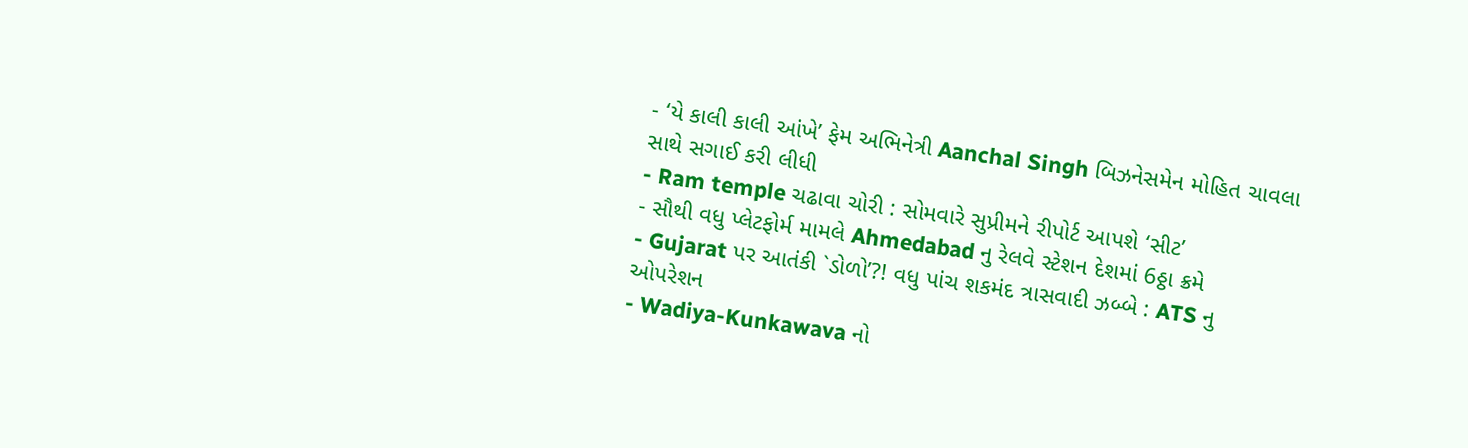- ‘યે કાલી કાલી આંખે’ ફેમ અભિનેત્રી Aanchal Singh બિઝનેસમેન મોહિત ચાવલા સાથે સગાઈ કરી લીધી
- Ram temple ચઢાવા ચોરી : સોમવારે સુપ્રીમને રીપોર્ટ આપશે ‘સીટ’
- સૌથી વધુ પ્લેટફોર્મ મામલે Ahmedabad નુ રેલવે સ્ટેશન દેશમાં 6ઠ્ઠા ક્રમે
- Gujarat પર આતંકી `ડોળો’?! વધુ પાંચ શકમંદ ત્રાસવાદી ઝબ્બે : ATS નુ ઓપરેશન
- Wadiya-Kunkawava નો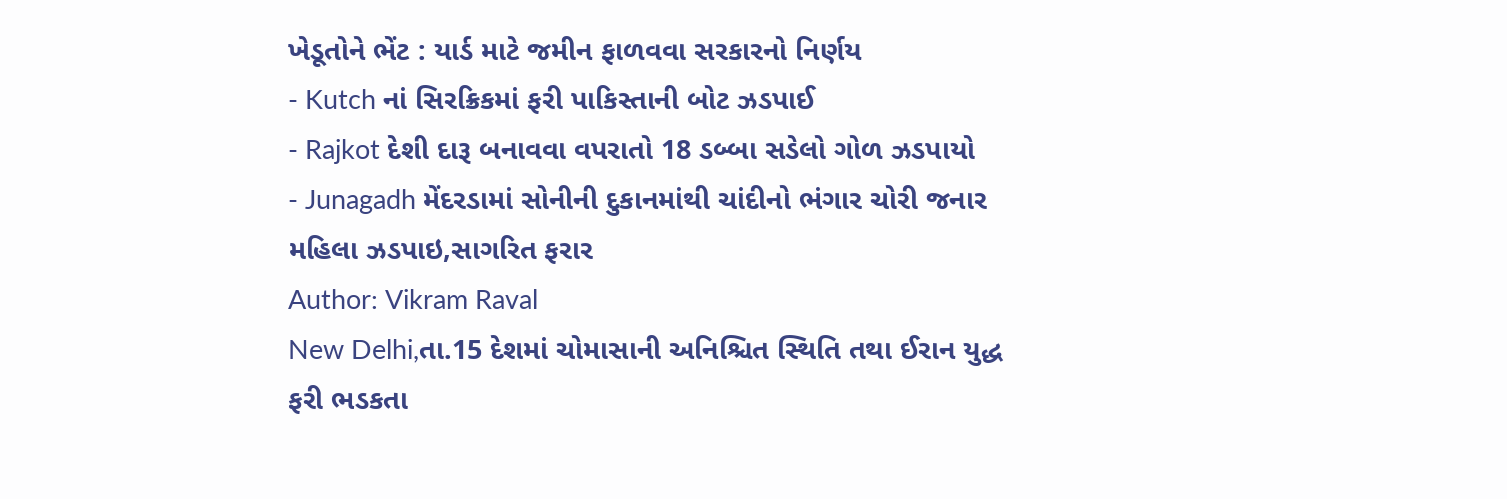ખેડૂતોને ભેંટ : યાર્ડ માટે જમીન ફાળવવા સરકારનો નિર્ણય
- Kutch નાં સિરક્રિકમાં ફરી પાકિસ્તાની બોટ ઝડપાઈ
- Rajkot દેશી દારૂ બનાવવા વપરાતો 18 ડબ્બા સડેલો ગોળ ઝડપાયો
- Junagadh મેંદરડામાં સોનીની દુકાનમાંથી ચાંદીનો ભંગાર ચોરી જનાર મહિલા ઝડપાઇ,સાગરિત ફરાર
Author: Vikram Raval
New Delhi,તા.15 દેશમાં ચોમાસાની અનિશ્ચિત સ્થિતિ તથા ઈરાન યુદ્ધ ફરી ભડકતા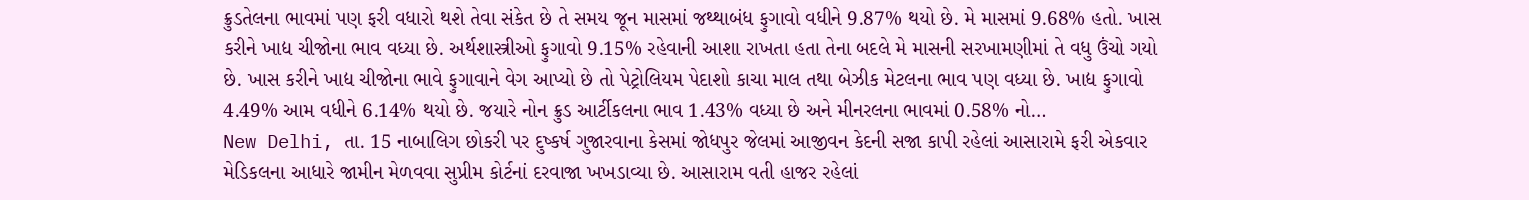ક્રુડતેલના ભાવમાં પણ ફરી વધારો થશે તેવા સંકેત છે તે સમય જૂન માસમાં જથ્થાબંધ ફુગાવો વધીને 9.87% થયો છે. મે માસમાં 9.68% હતો. ખાસ કરીને ખાદ્ય ચીજોના ભાવ વધ્યા છે. અર્થશાસ્ત્રીઓ ફુગાવો 9.15% રહેવાની આશા રાખતા હતા તેના બદલે મે માસની સરખામણીમાં તે વધુ ઉંચો ગયો છે. ખાસ કરીને ખાદ્ય ચીજોના ભાવે ફુગાવાને વેગ આપ્યો છે તો પેટ્રોલિયમ પેદાશો કાચા માલ તથા બેઝીક મેટલના ભાવ પણ વધ્યા છે. ખાદ્ય ફુગાવો 4.49% આમ વધીને 6.14% થયો છે. જયારે નોન ક્રુડ આર્ટીકલના ભાવ 1.43% વધ્યા છે અને મીનરલના ભાવમાં 0.58% નો…
New Delhi, તા. 15 નાબાલિગ છોકરી પર દુષ્કર્ષ ગુજારવાના કેસમાં જોધપુર જેલમાં આજીવન કેદની સજા કાપી રહેલાં આસારામે ફરી એકવાર મેડિકલના આધારે જામીન મેળવવા સુપ્રીમ કોર્ટનાં દરવાજા ખખડાવ્યા છે. આસારામ વતી હાજર રહેલાં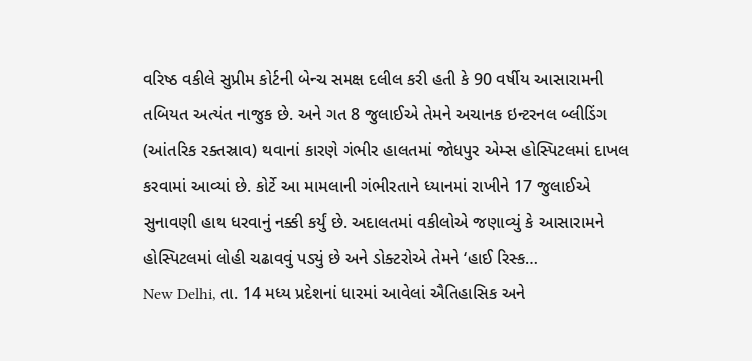વરિષ્ઠ વકીલે સુપ્રીમ કોર્ટની બેન્ચ સમક્ષ દલીલ કરી હતી કે 90 વર્ષીય આસારામની તબિયત અત્યંત નાજુક છે. અને ગત 8 જુલાઈએ તેમને અચાનક ઇન્ટરનલ બ્લીડિંગ (આંતરિક રક્તસ્રાવ) થવાનાં કારણે ગંભીર હાલતમાં જોધપુર એમ્સ હોસ્પિટલમાં દાખલ કરવામાં આવ્યાં છે. કોર્ટે આ મામલાની ગંભીરતાને ધ્યાનમાં રાખીને 17 જુલાઈએ સુનાવણી હાથ ધરવાનું નક્કી કર્યું છે. અદાલતમાં વકીલોએ જણાવ્યું કે આસારામને હોસ્પિટલમાં લોહી ચઢાવવું પડ્યું છે અને ડોક્ટરોએ તેમને ‘હાઈ રિસ્ક…
New Delhi, તા. 14 મધ્ય પ્રદેશનાં ધારમાં આવેલાં ઐતિહાસિક અને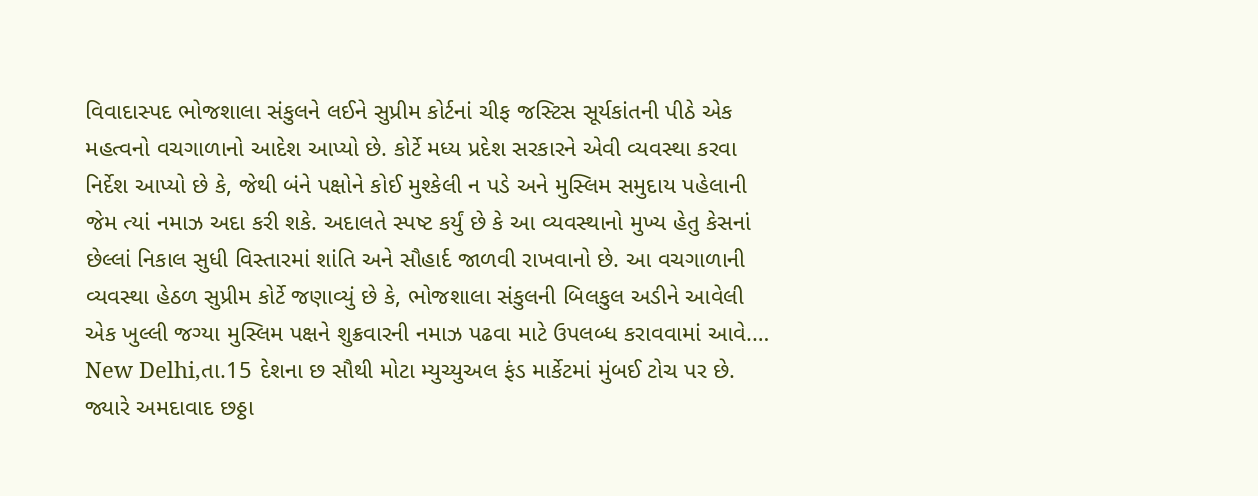વિવાદાસ્પદ ભોજશાલા સંકુલને લઈને સુપ્રીમ કોર્ટનાં ચીફ જસ્ટિસ સૂર્યકાંતની પીઠે એક મહત્વનો વચગાળાનો આદેશ આપ્યો છે. કોર્ટે મધ્ય પ્રદેશ સરકારને એવી વ્યવસ્થા કરવા નિર્દેશ આપ્યો છે કે, જેથી બંને પક્ષોને કોઈ મુશ્કેલી ન પડે અને મુસ્લિમ સમુદાય પહેલાની જેમ ત્યાં નમાઝ અદા કરી શકે. અદાલતે સ્પષ્ટ કર્યું છે કે આ વ્યવસ્થાનો મુખ્ય હેતુ કેસનાં છેલ્લાં નિકાલ સુધી વિસ્તારમાં શાંતિ અને સૌહાર્દ જાળવી રાખવાનો છે. આ વચગાળાની વ્યવસ્થા હેઠળ સુપ્રીમ કોર્ટે જણાવ્યું છે કે, ભોજશાલા સંકુલની બિલકુલ અડીને આવેલી એક ખુલ્લી જગ્યા મુસ્લિમ પક્ષને શુક્રવારની નમાઝ પઢવા માટે ઉપલબ્ધ કરાવવામાં આવે.…
New Delhi,તા.15 દેશના છ સૌથી મોટા મ્યુચ્યુઅલ ફંડ માર્કેટમાં મુંબઈ ટોચ પર છે. જ્યારે અમદાવાદ છઠ્ઠા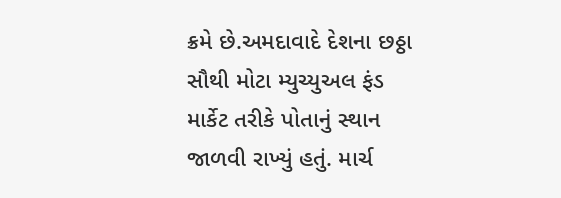ક્રમે છે.અમદાવાદે દેશના છઠ્ઠા સૌથી મોટા મ્યુચ્યુઅલ ફંડ માર્કેટ તરીકે પોતાનું સ્થાન જાળવી રાખ્યું હતું. માર્ચ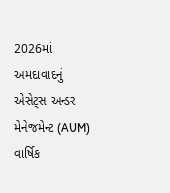2026માં અમદાવાદનું એસેટ્સ અન્ડર મેનેજમેન્ટ (AUM) વાર્ષિક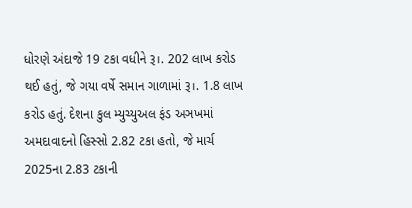ધોરણે અંદાજે 19 ટકા વધીને રૂ।. 202 લાખ કરોડ થઈ હતું, જે ગયા વર્ષે સમાન ગાળામાં રૂ।. 1.8 લાખ કરોડ હતું. દેશના કુલ મ્યુચ્યુઅલ ફંડ અઞખમાં અમદાવાદનો હિસ્સો 2.82 ટકા હતો, જે માર્ચ 2025ના 2.83 ટકાની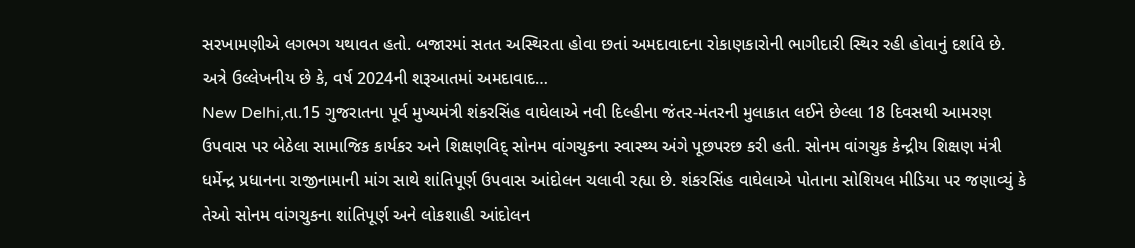સરખામણીએ લગભગ યથાવત હતો. બજારમાં સતત અસ્થિરતા હોવા છતાં અમદાવાદના રોકાણકારોની ભાગીદારી સ્થિર રહી હોવાનું દર્શાવે છે. અત્રે ઉલ્લેખનીય છે કે, વર્ષ 2024ની શરૂઆતમાં અમદાવાદ…
New Delhi,તા.15 ગુજરાતના પૂર્વ મુખ્યમંત્રી શંકરસિંહ વાઘેલાએ નવી દિલ્હીના જંતર-મંતરની મુલાકાત લઈને છેલ્લા 18 દિવસથી આમરણ ઉપવાસ પર બેઠેલા સામાજિક કાર્યકર અને શિક્ષણવિદ્ સોનમ વાંગચુકના સ્વાસ્થ્ય અંગે પૂછપરછ કરી હતી. સોનમ વાંગચુક કેન્દ્રીય શિક્ષણ મંત્રી ધર્મેન્દ્ર પ્રધાનના રાજીનામાની માંગ સાથે શાંતિપૂર્ણ ઉપવાસ આંદોલન ચલાવી રહ્યા છે. શંકરસિંહ વાઘેલાએ પોતાના સોશિયલ મીડિયા પર જણાવ્યું કે તેઓ સોનમ વાંગચુકના શાંતિપૂર્ણ અને લોકશાહી આંદોલન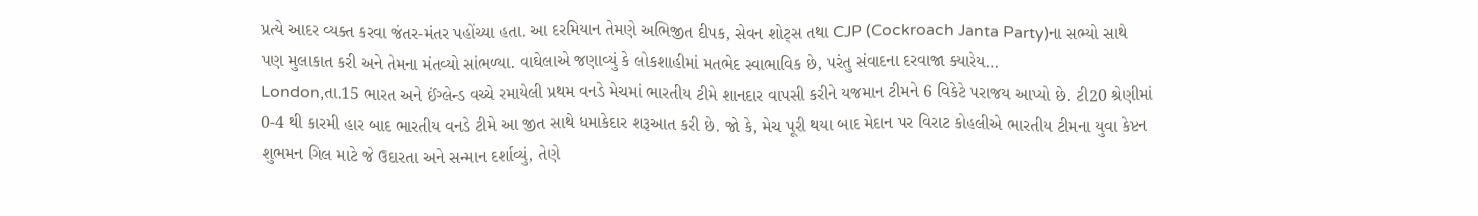પ્રત્યે આદર વ્યક્ત કરવા જંતર-મંતર પહોંચ્યા હતા. આ દરમિયાન તેમણે અભિજીત દીપક, સેવન શોટ્સ તથા CJP (Cockroach Janta Party)ના સભ્યો સાથે પણ મુલાકાત કરી અને તેમના મંતવ્યો સાંભળ્યા. વાઘેલાએ જણાવ્યું કે લોકશાહીમાં મતભેદ સ્વાભાવિક છે, પરંતુ સંવાદના દરવાજા ક્યારેય…
London,તા.15 ભારત અને ઈંગ્લેન્ડ વચ્ચે રમાયેલી પ્રથમ વનડે મેચમાં ભારતીય ટીમે શાનદાર વાપસી કરીને યજમાન ટીમને 6 વિકેટે પરાજય આપ્યો છે. ટી20 શ્રેણીમાં 0-4 થી કારમી હાર બાદ ભારતીય વનડે ટીમે આ જીત સાથે ધમાકેદાર શરૂઆત કરી છે. જો કે, મેચ પૂરી થયા બાદ મેદાન પર વિરાટ કોહલીએ ભારતીય ટીમના યુવા કેપ્ટન શુભમન ગિલ માટે જે ઉદારતા અને સન્માન દર્શાવ્યું, તેણે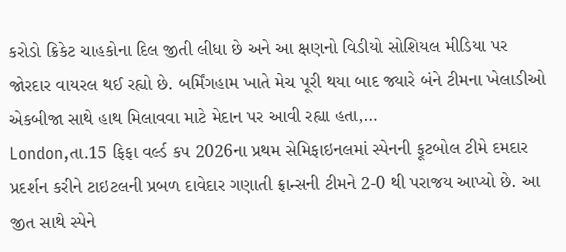કરોડો ક્રિકેટ ચાહકોના દિલ જીતી લીધા છે અને આ ક્ષણનો વિડીયો સોશિયલ મીડિયા પર જોરદાર વાયરલ થઈ રહ્યો છે. બર્મિંગહામ ખાતે મેચ પૂરી થયા બાદ જ્યારે બંને ટીમના ખેલાડીઓ એકબીજા સાથે હાથ મિલાવવા માટે મેદાન પર આવી રહ્યા હતા,…
London,તા.15 ફિફા વર્લ્ડ કપ 2026ના પ્રથમ સેમિફાઇનલમાં સ્પેનની ફૂટબોલ ટીમે દમદાર પ્રદર્શન કરીને ટાઇટલની પ્રબળ દાવેદાર ગણાતી ફ્રાન્સની ટીમને 2-0 થી પરાજય આપ્યો છે. આ જીત સાથે સ્પેને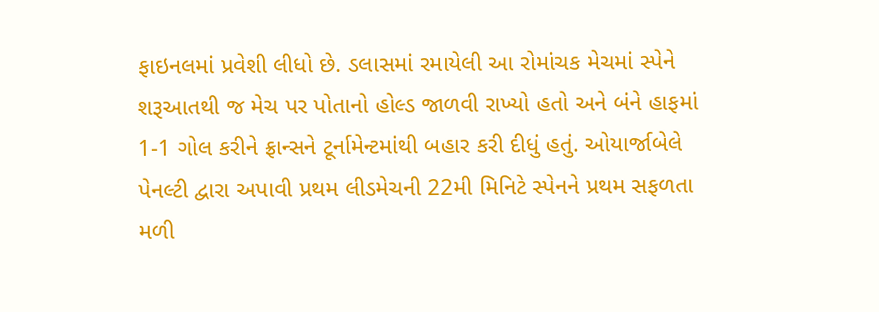ફાઇનલમાં પ્રવેશી લીધો છે. ડલાસમાં રમાયેલી આ રોમાંચક મેચમાં સ્પેને શરૂઆતથી જ મેચ પર પોતાનો હોલ્ડ જાળવી રાખ્યો હતો અને બંને હાફમાં 1-1 ગોલ કરીને ફ્રાન્સને ટૂર્નામેન્ટમાંથી બહાર કરી દીધું હતું. ઓયાર્જાબેલે પેનલ્ટી દ્વારા અપાવી પ્રથમ લીડમેચની 22મી મિનિટે સ્પેનને પ્રથમ સફળતા મળી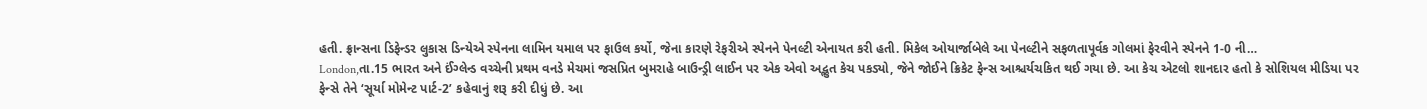હતી. ફ્રાન્સના ડિફેન્ડર લુકાસ ડિન્યેએ સ્પેનના લામિન યમાલ પર ફાઉલ કર્યો, જેના કારણે રેફરીએ સ્પેનને પેનલ્ટી એનાયત કરી હતી. મિકેલ ઓયાર્જાબેલે આ પેનલ્ટીને સફળતાપૂર્વક ગોલમાં ફેરવીને સ્પેનને 1-0 ની…
London,તા.15 ભારત અને ઈંગ્લેન્ડ વચ્ચેની પ્રથમ વનડે મેચમાં જસપ્રિત બુમરાહે બાઉન્ડ્રી લાઈન પર એક એવો અદ્ભુત કેચ પકડ્યો, જેને જોઈને ક્રિકેટ ફેન્સ આશ્ચર્યચકિત થઈ ગયા છે. આ કેચ એટલો શાનદાર હતો કે સોશિયલ મીડિયા પર ફેન્સે તેને ‘સૂર્યા મોમેન્ટ પાર્ટ-2’ કહેવાનું શરૂ કરી દીધું છે. આ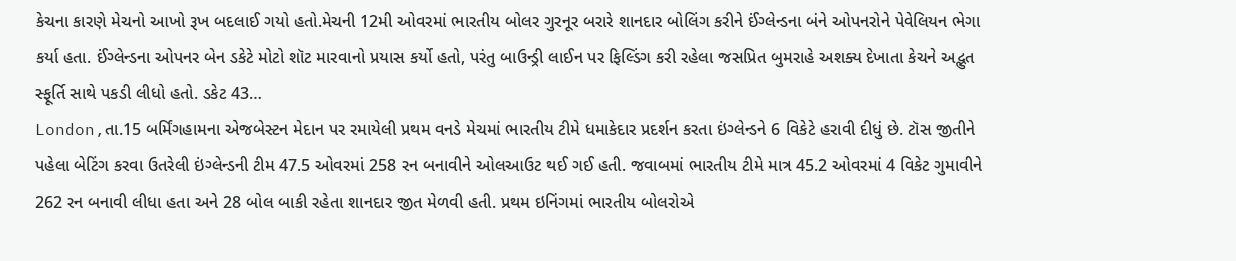કેચના કારણે મેચનો આખો રૂખ બદલાઈ ગયો હતો.મેચની 12મી ઓવરમાં ભારતીય બોલર ગુરનૂર બરારે શાનદાર બોલિંગ કરીને ઈંગ્લેન્ડના બંને ઓપનરોને પેવેલિયન ભેગા કર્યા હતા. ઈંગ્લેન્ડના ઓપનર બેન ડકેટે મોટો શૉટ મારવાનો પ્રયાસ કર્યો હતો, પરંતુ બાઉન્ડ્રી લાઈન પર ફિલ્ડિંગ કરી રહેલા જસપ્રિત બુમરાહે અશક્ય દેખાતા કેચને અદ્ભુત સ્ફૂર્તિ સાથે પકડી લીધો હતો. ડકેટ 43…
London,તા.15 બર્મિંગહામના એજબેસ્ટન મેદાન પર રમાયેલી પ્રથમ વનડે મેચમાં ભારતીય ટીમે ધમાકેદાર પ્રદર્શન કરતા ઇંગ્લેન્ડને 6 વિકેટે હરાવી દીધું છે. ટૉસ જીતીને પહેલા બેટિંગ કરવા ઉતરેલી ઇંગ્લેન્ડની ટીમ 47.5 ઓવરમાં 258 રન બનાવીને ઓલઆઉટ થઈ ગઈ હતી. જવાબમાં ભારતીય ટીમે માત્ર 45.2 ઓવરમાં 4 વિકેટ ગુમાવીને 262 રન બનાવી લીધા હતા અને 28 બોલ બાકી રહેતા શાનદાર જીત મેળવી હતી. પ્રથમ ઇનિંગમાં ભારતીય બોલરોએ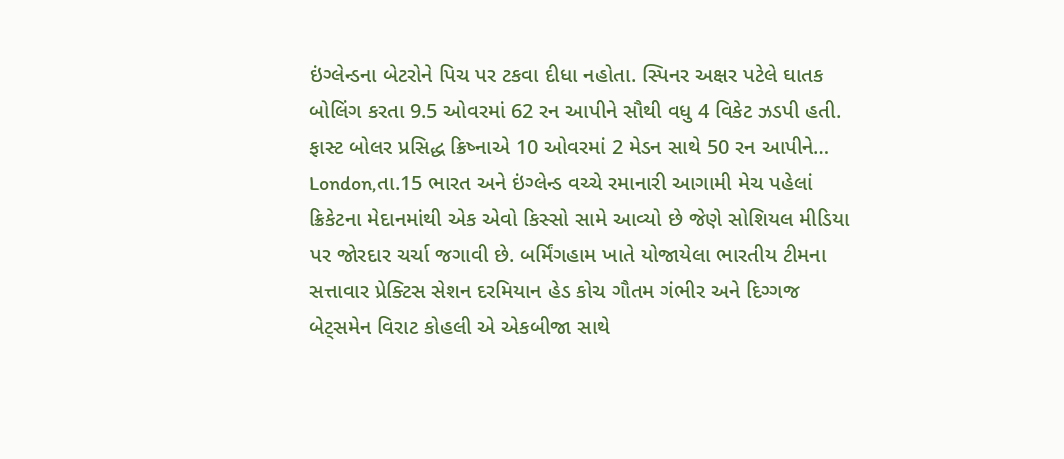ઇંગ્લેન્ડના બેટરોને પિચ પર ટકવા દીધા નહોતા. સ્પિનર અક્ષર પટેલે ઘાતક બોલિંગ કરતા 9.5 ઓવરમાં 62 રન આપીને સૌથી વધુ 4 વિકેટ ઝડપી હતી. ફાસ્ટ બોલર પ્રસિદ્ધ ક્રિષ્નાએ 10 ઓવરમાં 2 મેડન સાથે 50 રન આપીને…
London,તા.15 ભારત અને ઇંગ્લેન્ડ વચ્ચે રમાનારી આગામી મેચ પહેલાં ક્રિકેટના મેદાનમાંથી એક એવો કિસ્સો સામે આવ્યો છે જેણે સોશિયલ મીડિયા પર જોરદાર ચર્ચા જગાવી છે. બર્મિંગહામ ખાતે યોજાયેલા ભારતીય ટીમના સત્તાવાર પ્રેક્ટિસ સેશન દરમિયાન હેડ કોચ ગૌતમ ગંભીર અને દિગ્ગજ બેટ્સમેન વિરાટ કોહલી એ એકબીજા સાથે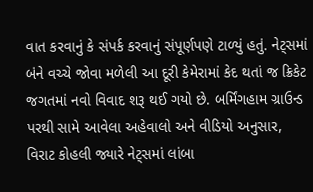વાત કરવાનું કે સંપર્ક કરવાનું સંપૂર્ણપણે ટાળ્યું હતું. નેટ્સમાં બંને વચ્ચે જોવા મળેલી આ દૂરી કેમેરામાં કેદ થતાં જ ક્રિકેટ જગતમાં નવો વિવાદ શરૂ થઈ ગયો છે. બર્મિંગહામ ગ્રાઉન્ડ પરથી સામે આવેલા અહેવાલો અને વીડિયો અનુસાર, વિરાટ કોહલી જ્યારે નેટ્સમાં લાંબા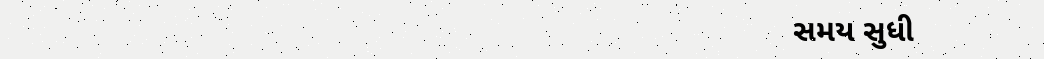સમય સુધી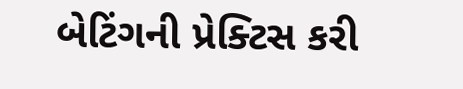બેટિંગની પ્રેક્ટિસ કરી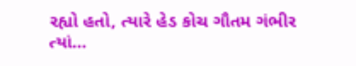રહ્યો હતો, ત્યારે હેડ કોચ ગૌતમ ગંભીર ત્યાં…